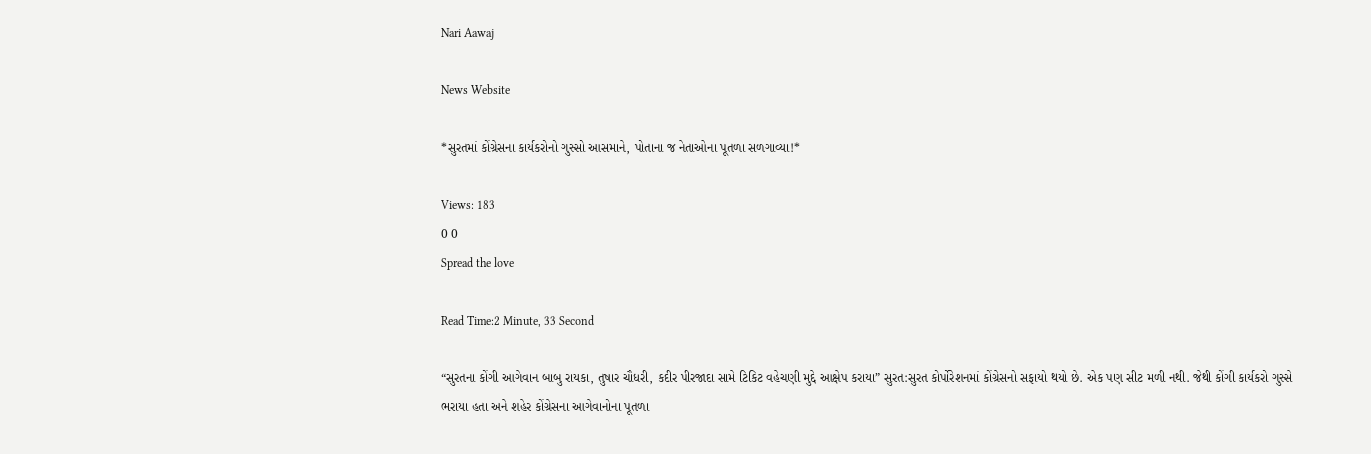Nari Aawaj

News Website

*સુરતમાં કોંગ્રેસના કાર્યકરોનો ગુસ્સો આસમાને, પોતાના જ નેતાઓના પૂતળા સળગાવ્યા!*

Views: 183
0 0
Spread the love

Read Time:2 Minute, 33 Second

“સુરતના કોંગી આગેવાન બાબુ રાયકા, તુષાર ચૌધરી, કદીર પીરજાદા સામે ટિકિટ વહેચણી મુદ્દે આક્ષેપ કરાયા” સુરત:સુરત કોર્પોરેશનમાં કોંગ્રેસનો સફાયો થયો છે. એક પણ સીટ મળી નથી. જેથી કોંગી કાર્યકરો ગુસ્સે ભરાયા હતા અને શહેર કોંગ્રેસના આગેવાનોના પૂતળા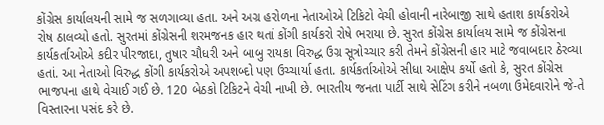કોંગ્રેસ કાર્યાલયની સામે જ સળગાવ્યા હતા. અને અગ્ર હરોળના નેતાઓએ ટિકિટો વેચી હોવાની નારેબાજી સાથે હતાશ કાર્યકરોએ રોષ ઠાલવ્યો હતો. સુરતમાં કોંગ્રેસની શરમજનક હાર થતાં કોંગી કાર્યકરો રોષે ભરાયા છે. સુરત કોંગ્રેસ કાર્યાલય સામે જ કોંગ્રેસના કાર્યકર્તાઓએ કદીર પીરજાદા, તુષાર ચૌધરી અને બાબુ રાયકા વિરુદ્ધ ઉગ્ર સૂત્રોચ્ચાર કરી તેમને કોંગ્રેસની હાર માટે જવાબદાર ઠેરવ્યા હતાં. આ નેતાઓ વિરુદ્ધ કોંગી કાર્યકરોએ અપશબ્દો પણ ઉચ્ચાર્યા હતા. કાર્યકર્તાઓએ સીધા આક્ષેપ કર્યો હતો કે, સુરત કોંગ્રેસ ભાજપના હાથે વેચાઈ ગઈ છે. 120 બેઠકો ટિકિટને વેચી નાખી છે. ભારતીય જનતા પાર્ટી સાથે સેટિંગ કરીને નબળા ઉમેદવારોને જે-તે વિસ્તારના પસંદ કરે છે.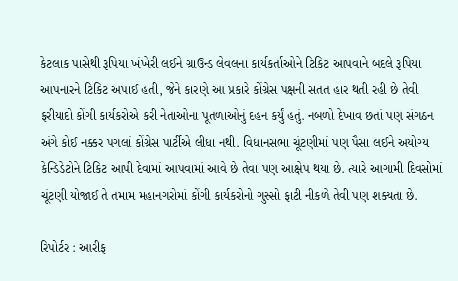કેટલાક પાસેથી રૂપિયા ખંખેરી લઈને ગ્રાઉન્ડ લેવલના કાર્યકર્તાઓને ટિકિટ આપવાને બદલે રૂપિયા આપનારને ટિકિટ અપાઈ હતી, જેને કારણે આ પ્રકારે કોંગ્રેસ પક્ષની સતત હાર થતી રહી છે તેવી ફરીયાદો કોંગી કાર્યકરોએ કરી નેતાઓના પૂતળાઓનું દહન કર્યું હતું. નબળો દેખાવ છતાં પણ સંગઠન અંગે કોઈ નક્કર પગલાં કોંગ્રેસ પાર્ટીએ લીધા નથી. વિધાનસભા ચૂંટણીમાં પણ પૈસા લઈને અયોગ્ય કેન્ડિડેટોને ટિકિટ આપી દેવામાં આપવામાં આવે છે તેવા પણ આક્ષેપ થયા છે. ત્યારે આગામી દિવસોમાં ચૂંટણી યોજાઈ તે તમામ મહાનગરોમાં કોંગી કાર્યકરોનો ગુસ્સો ફાટી નીકળે તેવી પણ શક્યતા છે.

રિપોર્ટર : આરીફ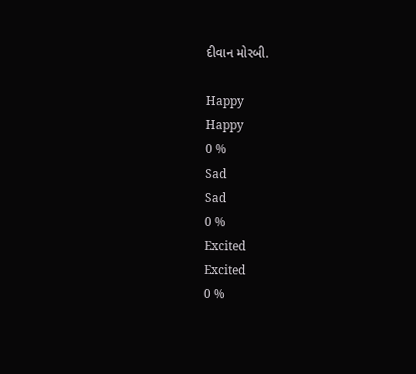દીવાન મોરબી.

Happy
Happy
0 %
Sad
Sad
0 %
Excited
Excited
0 %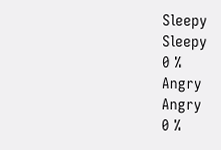Sleepy
Sleepy
0 %
Angry
Angry
0 %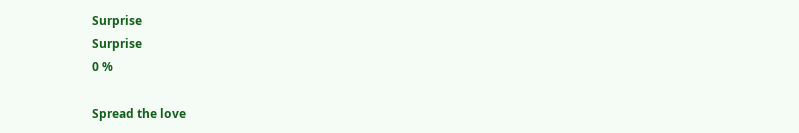Surprise
Surprise
0 %

Spread the love